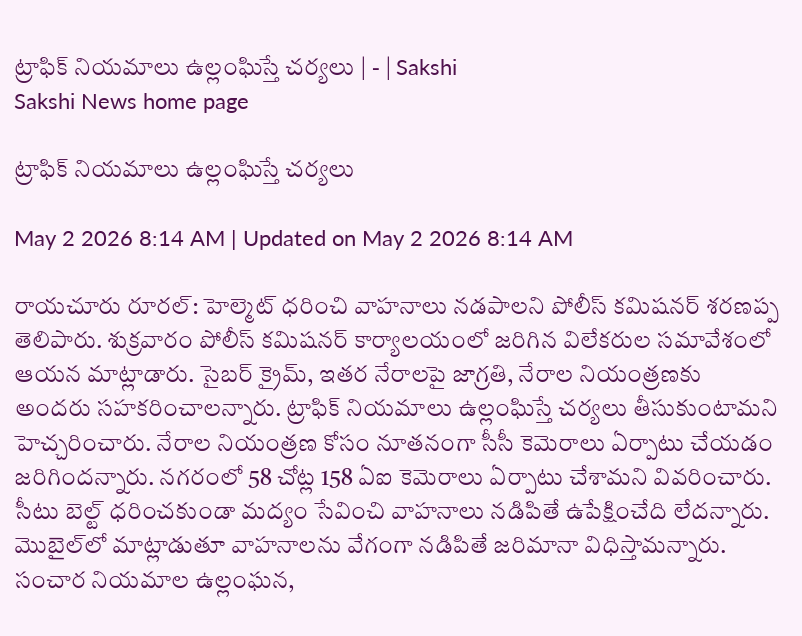ట్రాఫిక్‌ నియమాలు ఉల్లంఘిస్తే చర్యలు | - | Sakshi
Sakshi News home page

ట్రాఫిక్‌ నియమాలు ఉల్లంఘిస్తే చర్యలు

May 2 2026 8:14 AM | Updated on May 2 2026 8:14 AM

రాయచూరు రూరల్‌: హెల్మెట్‌ ధరించి వాహనాలు నడపాలని పోలీస్‌ కమిషనర్‌ శరణప్ప తెలిపారు. శుక్రవారం పోలీస్‌ కమిషనర్‌ కార్యాలయంలో జరిగిన విలేకరుల సమావేశంలో ఆయన మాట్లాడారు. సైబర్‌ క్రైమ్‌, ఇతర నేరాలపై జాగ్రతి, నేరాల నియంత్రణకు అందరు సహకరించాలన్నారు. ట్రాఫిక్‌ నియమాలు ఉల్లంఘిస్తే చర్యలు తీసుకుంటామని హెచ్చరించారు. నేరాల నియంత్రణ కోసం నూతనంగా సీసీ కెమెరాలు ఏర్పాటు చేయడం జరిగిందన్నారు. నగరంలో 58 చోట్ల 158 ఏఐ కెమెరాలు ఏర్పాటు చేశామని వివరించారు. సీటు బెల్ట్‌ ధరించకుండా మద్యం సేవించి వాహనాలు నడిపితే ఉపేక్షించేది లేదన్నారు. మొబైల్‌లో మాట్లాడుతూ వాహనాలను వేగంగా నడిపితే జరిమానా విధిస్తామన్నారు. సంచార నియమాల ఉల్లంఘన,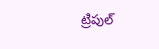ట్రిపుల్‌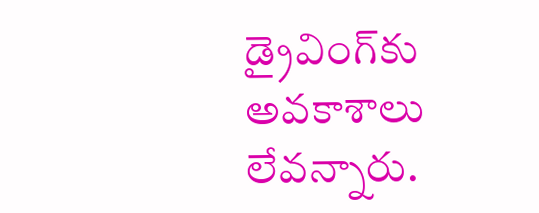డ్రైవింగ్‌కు అవకాశాలు లేవన్నారు.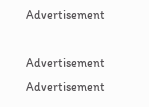Advertisement

Advertisement
Advertisement